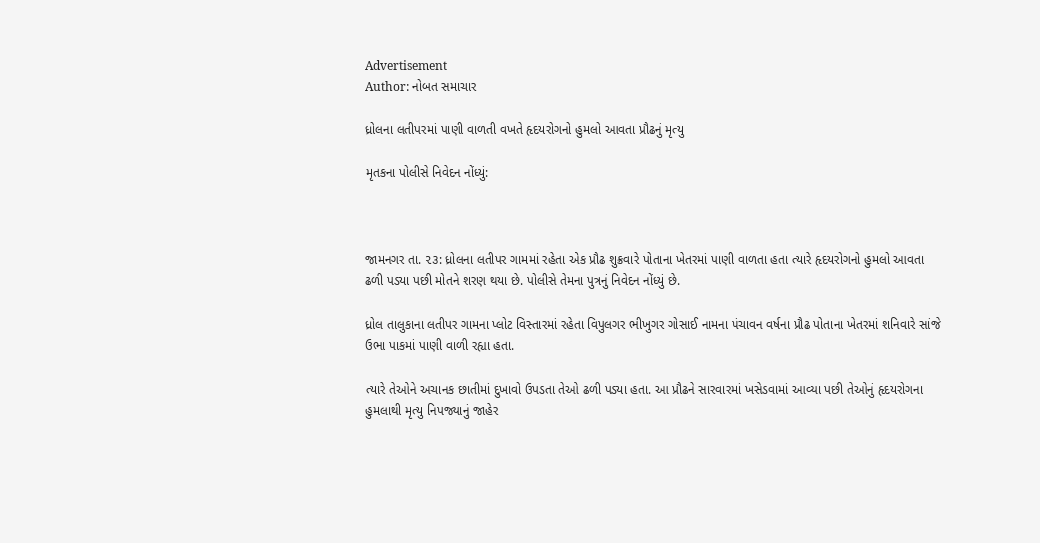Advertisement
Author: નોબત સમાચાર

ધ્રોલના લતીપરમાં પાણી વાળતી વખતે હૃદયરોગનો હુમલો આવતા પ્રૌઢનું મૃત્યુ

મૃતકના પોલીસે નિવેદન નોંધ્યું:



જામનગર તા. ૨૩: ધ્રોલના લતીપર ગામમાં રહેતા એક પ્રૌઢ શુક્રવારે પોતાના ખેતરમાં પાણી વાળતા હતા ત્યારે હૃદયરોગનો હુમલો આવતા ઢળી પડ્યા પછી મોતને શરણ થયા છે. પોલીસે તેમના પુત્રનું નિવેદન નોંધ્યું છે.

ધ્રોલ તાલુકાના લતીપર ગામના પ્લોટ વિસ્તારમાં રહેતા વિપુલગર ભીખુગર ગોસાઈ નામના ૫ંચાવન વર્ષના પ્રૌઢ પોતાના ખેતરમાં શનિવારે સાંજે ઉભા પાકમાં પાણી વાળી રહ્યા હતા.

ત્યારે તેઓને અચાનક છાતીમાં દુખાવો ઉપડતા તેઓ ઢળી પડ્યા હતા. આ પ્રૌઢને સારવારમાં ખસેડવામાં આવ્યા પછી તેઓનું હૃદયરોગના હુમલાથી મૃત્યુ નિપજ્યાનું જાહેર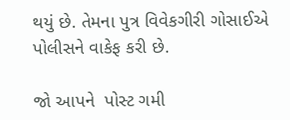થયું છે. તેમના પુત્ર વિવેકગીરી ગોસાઈએ પોલીસને વાકેફ કરી છે.

જો આપને  પોસ્ટ ગમી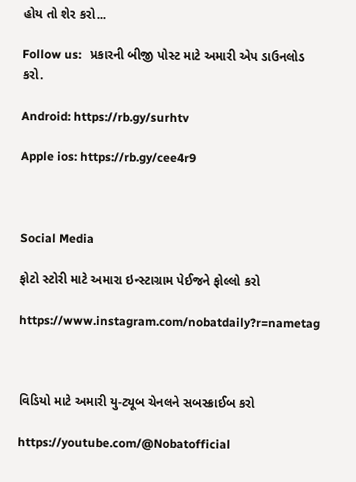હોય તો શેર કરો...

Follow us:   પ્રકારની બીજી પોસ્ટ માટે અમારી એપ ડાઉનલોડ કરો.

Android: https://rb.gy/surhtv

Apple ios: https://rb.gy/cee4r9



Social Media

ફોટો સ્ટોરી માટે અમારા ઇન્સ્ટાગ્રામ પેઈજને ફોલ્લો કરો

https://www.instagram.com/nobatdaily?r=nametag



વિડિયો માટે અમારી યુ-ટ્યૂબ ચેનલને સબસ્ક્રાઈબ કરો

https://youtube.com/@Nobatofficial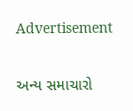Advertisement

અન્ય સમાચારો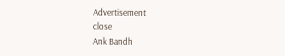Advertisement
close
Ank Bandh